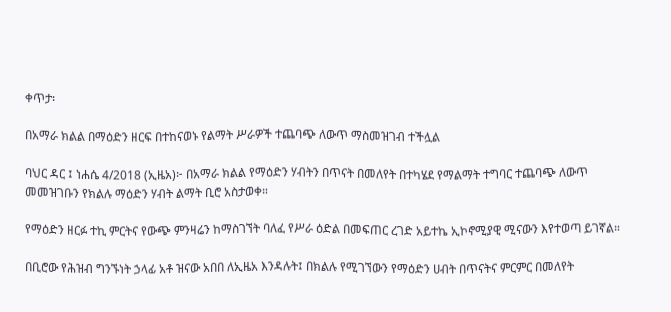ቀጥታ፡

በአማራ ክልል በማዕድን ዘርፍ በተከናወኑ የልማት ሥራዎች ተጨባጭ ለውጥ ማስመዝገብ ተችሏል

ባህር ዳር ፤ ነሐሴ 4/2018 (ኢዜአ)፦ በአማራ ክልል የማዕድን ሃብትን በጥናት በመለየት በተካሄደ የማልማት ተግባር ተጨባጭ ለውጥ መመዝገቡን የክልሉ ማዕድን ሃብት ልማት ቢሮ አስታወቀ።

የማዕድን ዘርፉ ተኪ ምርትና የውጭ ምንዛሬን ከማስገኘት ባለፈ የሥራ ዕድል በመፍጠር ረገድ አይተኬ ኢኮኖሚያዊ ሚናውን እየተወጣ ይገኛል።

በቢሮው የሕዝብ ግንኙነት ኃላፊ አቶ ዝናው አበበ ለኢዜአ እንዳሉት፤ በክልሉ የሚገኘውን የማዕድን ሀብት በጥናትና ምርምር በመለየት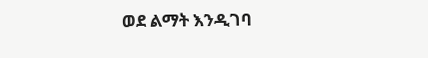ወደ ልማት እንዲገባ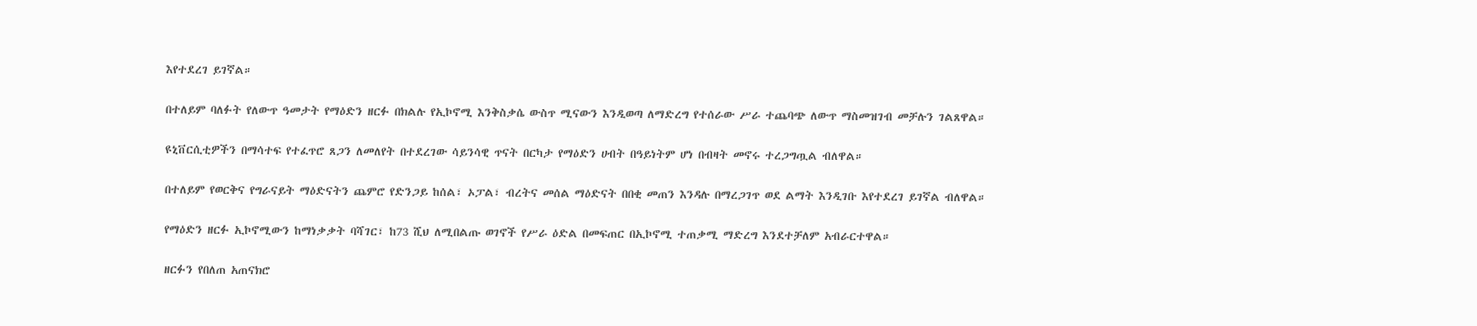እየተደረገ ይገኛል።

በተለይም ባለፉት የለውጥ ዓመታት የማዕድን ዘርፉ በክልሉ የኢኮኖሚ እንቅስቃሴ ውስጥ ሚናውን እንዲወጣ ለማድረግ የተሰራው ሥራ ተጨባጭ ለውጥ ማስመዝገብ መቻሉን ገልጸዋል።

ዩኒቨርሲቲዎችን በማሳተፍ የተፈጥሮ ጸጋን ለመለየት በተደረገው ሳይንሳዊ ጥናት በርካታ የማዕድን ሀብት በዓይነትም ሆነ በብዛት መኖሩ ተረጋግጧል ብለዋል።

በተለይም የወርቅና የግራናይት ማዕድናትን ጨምሮ የድንጋይ ከሰል፣ ኦፓል፣ ብረትና መሰል ማዕድናት በበቂ መጠን እንዳሉ በማረጋገጥ ወደ ልማት እንዲገቡ እየተደረገ ይገኛል ብለዋል።

የማዕድን ዘርፉ ኢኮኖሚውን ከማነቃቃት ባሻገር፣ ከ73 ሺህ ለሚበልጡ ወገኖች የሥራ ዕድል በመፍጠር በኢኮኖሚ ተጠቃሚ ማድረግ እንደተቻለም አብራርተዋል።

ዘርፉን የበለጠ አጠናክሮ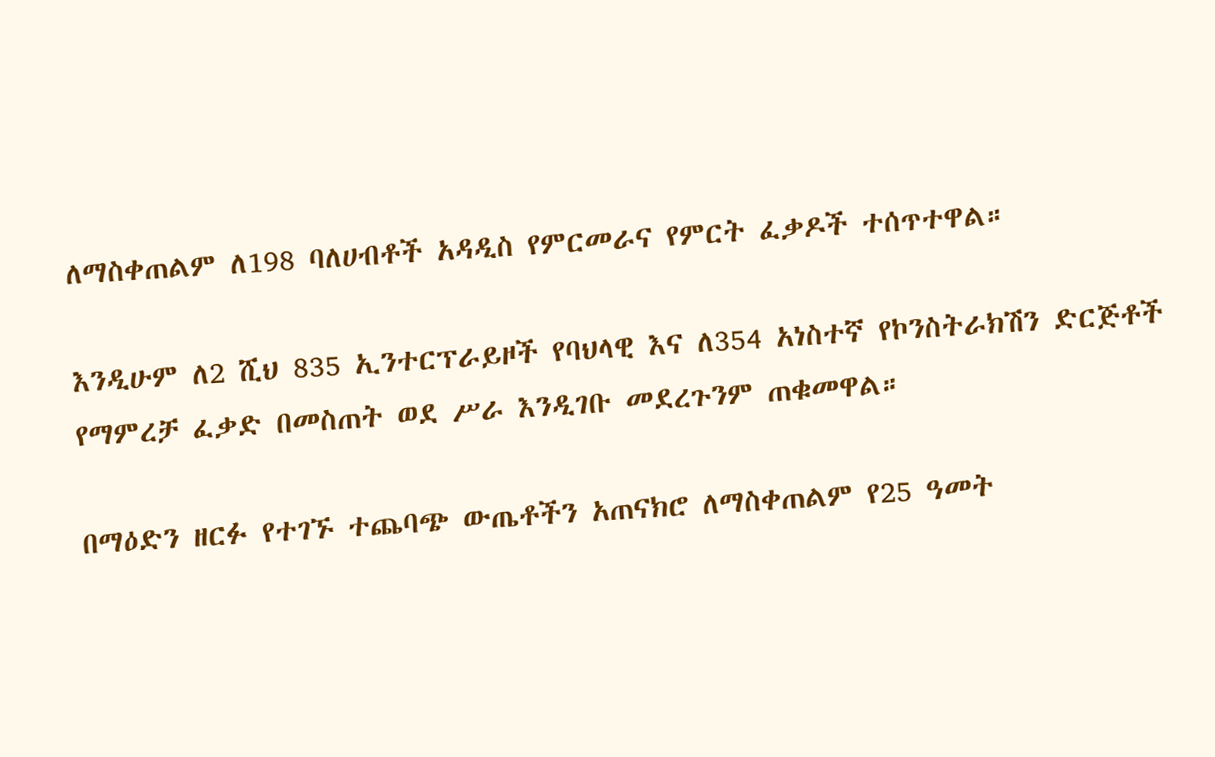ለማስቀጠልም ለ198 ባለሀብቶች አዳዲስ የምርመራና የምርት ፈቃዶች ተሰጥተዋል።

እንዲሁም ለ2 ሺህ 835 ኢንተርፕራይዞች የባህላዊ እና ለ354 አነስተኛ የኮንስትራክሽን ድርጅቶች የማምረቻ ፈቃድ በመስጠት ወደ ሥራ እንዲገቡ መደረጉንም ጠቁመዋል።

በማዕድን ዘርፉ የተገኙ ተጨባጭ ውጤቶችን አጠናክሮ ለማስቀጠልም የ25 ዓመት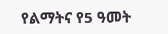የልማትና የ5 ዓመት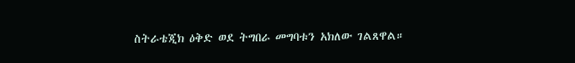ስትራቴጂክ ዕቅድ ወደ ትግበራ መግባቱን አክለው ገልጸዋል።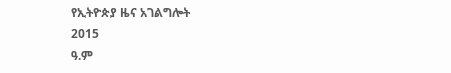የኢትዮጵያ ዜና አገልግሎት
2015
ዓ.ም